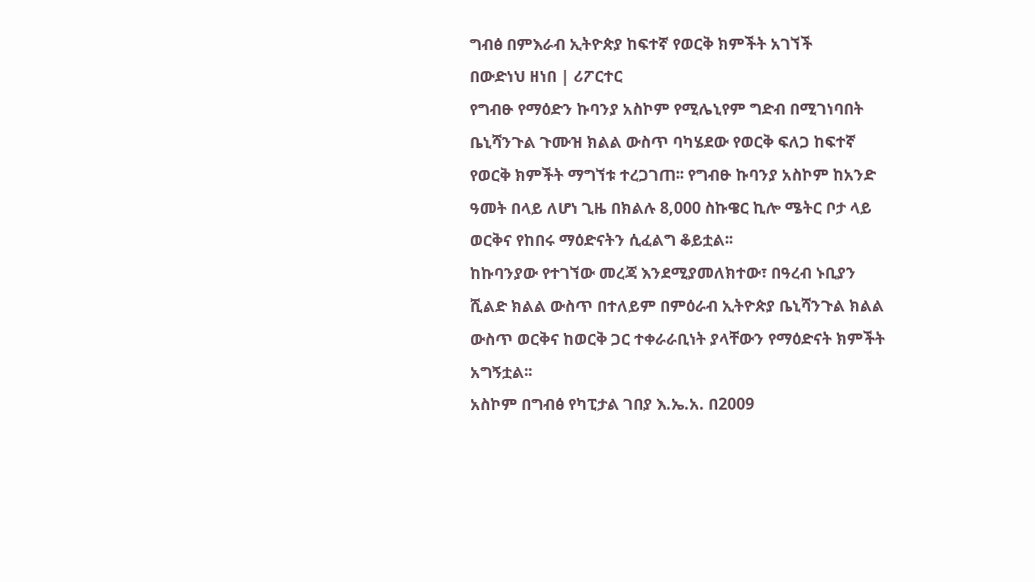ግብፅ በምእራብ ኢትዮጵያ ከፍተኛ የወርቅ ክምችት አገኘች
በውድነህ ዘነበ | ሪፖርተር
የግብፁ የማዕድን ኩባንያ አስኮም የሚሌኒየም ግድብ በሚገነባበት ቤኒሻንጉል ጉሙዝ ክልል ውስጥ ባካሄደው የወርቅ ፍለጋ ከፍተኛ የወርቅ ክምችት ማግኘቱ ተረጋገጠ፡፡ የግብፁ ኩባንያ አስኮም ከአንድ ዓመት በላይ ለሆነ ጊዜ በክልሉ 8,000 ስኩዌር ኪሎ ሜትር ቦታ ላይ ወርቅና የከበሩ ማዕድናትን ሲፈልግ ቆይቷል፡፡
ከኩባንያው የተገኘው መረጃ እንደሚያመለክተው፣ በዓረብ ኑቢያን ሺልድ ክልል ውስጥ በተለይም በምዕራብ ኢትዮጵያ ቤኒሻንጉል ክልል ውስጥ ወርቅና ከወርቅ ጋር ተቀራራቢነት ያላቸውን የማዕድናት ክምችት አግኝቷል፡፡
አስኮም በግብፅ የካፒታል ገበያ እ.ኤ.አ. በ2009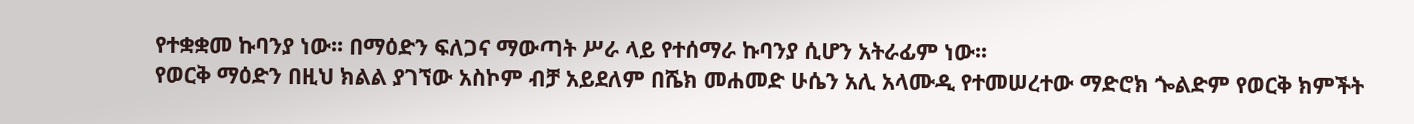የተቋቋመ ኩባንያ ነው፡፡ በማዕድን ፍለጋና ማውጣት ሥራ ላይ የተሰማራ ኩባንያ ሲሆን አትራፊም ነው፡፡
የወርቅ ማዕድን በዚህ ክልል ያገኘው አስኮም ብቻ አይደለም በሼክ መሐመድ ሁሴን አሊ አላሙዲ የተመሠረተው ማድሮክ ጐልድም የወርቅ ክምችት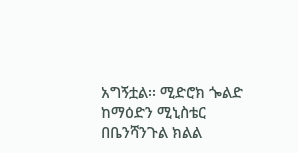አግኝቷል፡፡ ሚድሮክ ጐልድ ከማዕድን ሚኒስቴር በቤንሻንጉል ክልል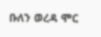ቡለን ወረዳ ሞር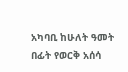አካባቢ ከሁለት ዓመት በፊት የወርቅ አሰሳ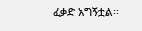ፈቃድ አግኝቷል፡፡